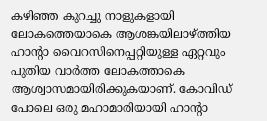കഴിഞ്ഞ കുറച്ചു നാളുകളായി ലോകത്തെയാകെ ആശങ്കയിലാഴ്ത്തിയ ഹാൻ്റാ വൈറസിനെപ്പറ്റിയുള്ള ഏറ്റവും പുതിയ വാർത്ത ലോകത്താകെ ആശ്വാസമായിരിക്കുകയാണ്. കോവിഡ് പോലെ ഒരു മഹാമാരിയായി ഹാൻ്റാ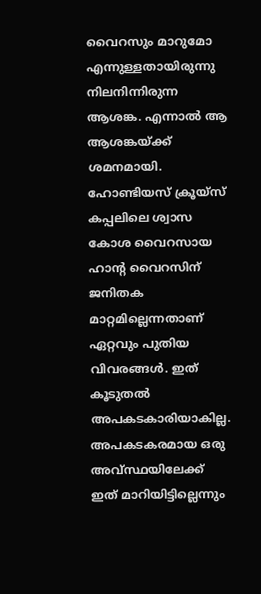വൈറസും മാറുമോ എന്നുള്ളതായിരുന്നു നിലനിന്നിരുന്ന ആശങ്ക. എന്നാൽ ആ ആശങ്കയ്ക്ക് ശമനമായി. ഹോണ്ടിയസ് ക്രൂയ്സ് കപ്പലിലെ ശ്വാസ കോശ വൈറസായ ഹാൻ്റ വൈറസിന് ജനിതക മാറ്റമില്ലെന്നതാണ് ഏറ്റവും പുതിയ വിവരങ്ങൾ. ഇത് കൂടുതൽ അപകടകാരിയാകില്ല. അപകടകരമായ ഒരു അവ്സ്ഥയിലേക്ക് ഇത് മാറിയിട്ടില്ലെന്നും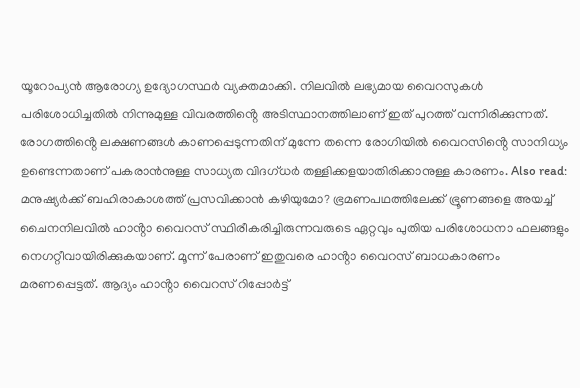യൂറോപ്യൻ ആരോഗ്യ ഉദ്യോഗസ്ഥർ വ്യക്തമാക്കി. നിലവിൽ ലഭ്യമായ വൈറസുകൾ പരിശോധിച്ചതിൽ നിന്നുമുള്ള വിവരത്തിൻ്റെ അടിസ്ഥാനത്തിലാണ് ഇത് പുറത്ത് വന്നിരിക്കുന്നത്. രോഗത്തിൻ്റെ ലക്ഷണങ്ങൾ കാണപ്പെടുന്നതിന് മുന്നേ തന്നെ രോഗിയിൽ വൈറസിൻ്റെ സാനിധ്യം ഉണ്ടെന്നതാണ് പകരാൻനുള്ള സാധ്യത വിദഗ്ധർ തള്ളിക്കളയാതിരിക്കാനുള്ള കാരണം. Also read: മനുഷ്യർക്ക് ബഹിരാകാശത്ത് പ്രസവിക്കാൻ കഴിയുമോ? ഭ്രമണപഥത്തിലേക്ക് ഭ്രൂണങ്ങളെ അയച്ച് ചൈനനിലവിൽ ഹാൻ്റാ വൈറസ് സ്ഥിരീകരിച്ചിരുന്നവരുടെ ഏറ്റവും പുതിയ പരിശോധനാ ഫലങ്ങളും നെഗറ്റീവായിരിക്കുകയാണ്. മൂന്ന് പേരാണ് ഇതുവരെ ഹാൻ്റാ വൈറസ് ബാധകാരണം മരണപ്പെട്ടത്. ആദ്യം ഹാൻ്റാ വൈറസ് റിപ്പോർട്ട്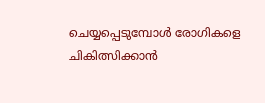ചെയ്യപ്പെടുമ്പോൾ രോഗികളെ ചികിത്സിക്കാൻ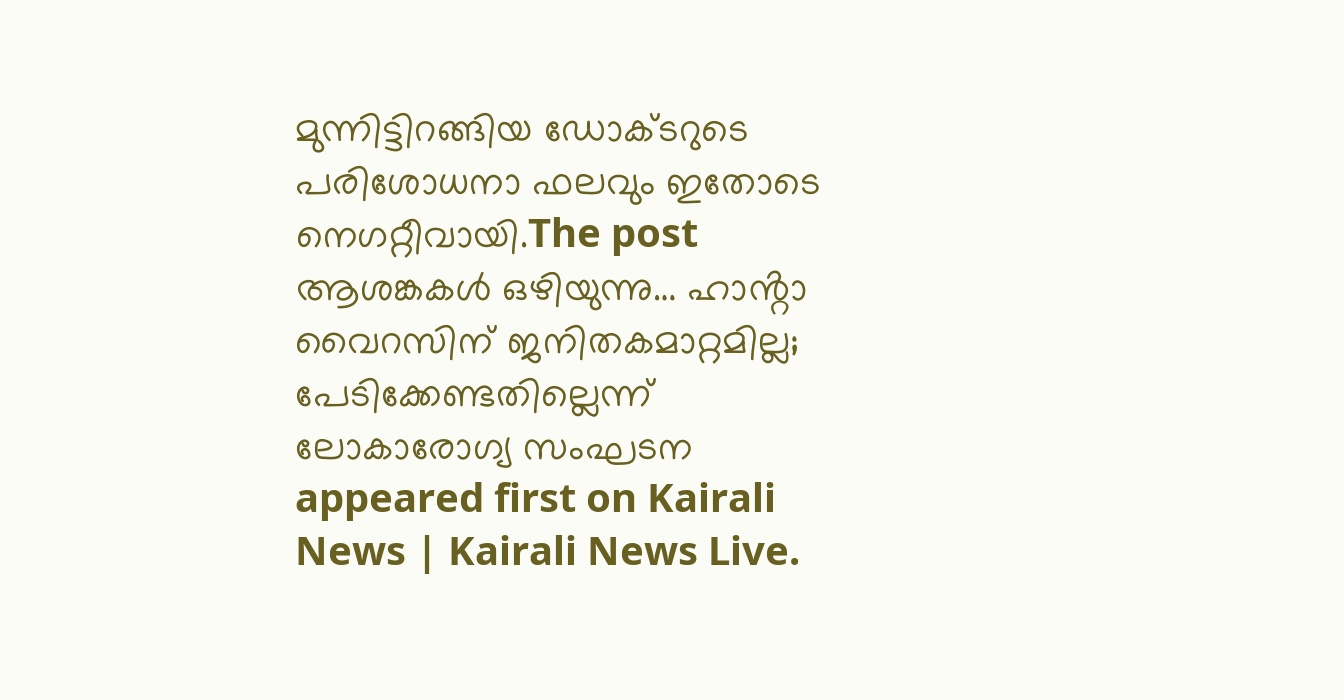മുന്നിട്ടിറങ്ങിയ ഡോക്ടറുടെ പരിശോധനാ ഫലവും ഇതോടെ നെഗറ്റീവായി.The post ആശങ്കകൾ ഒഴിയുന്നു… ഹാൻ്റാ വൈറസിന് ജനിതകമാറ്റമില്ല; പേടിക്കേണ്ടതില്ലെന്ന് ലോകാരോഗ്യ സംഘടന appeared first on Kairali News | Kairali News Live.